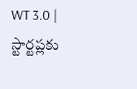WT 3.0 | స్టార్టప్లకు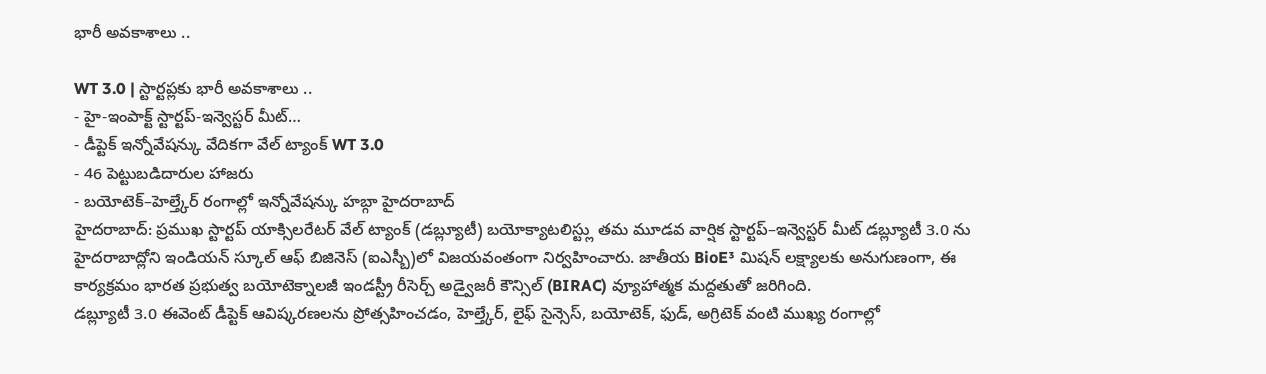భారీ అవకాశాలు ..

WT 3.0 | స్టార్టప్లకు భారీ అవకాశాలు ..
- హై-ఇంపాక్ట్ స్టార్టప్-ఇన్వెస్టర్ మీట్…
- డీప్టెక్ ఇన్నోవేషన్కు వేదికగా వేల్ ట్యాంక్ WT 3.0
- 46 పెట్టుబడిదారుల హాజరు
- బయోటెక్–హెల్త్కేర్ రంగాల్లో ఇన్నోవేషన్కు హబ్గా హైదరాబాద్
హైదరాబాద్: ప్రముఖ స్టార్టప్ యాక్సిలరేటర్ వేల్ ట్యాంక్ (డబ్ల్యూటీ) బయోక్యాటలిస్ట్లు తమ మూడవ వార్షిక స్టార్టప్–ఇన్వెస్టర్ మీట్ డబ్ల్యూటీ 3.0 ను హైదరాబాద్లోని ఇండియన్ స్కూల్ ఆఫ్ బిజినెస్ (ఐఎస్బీ)లో విజయవంతంగా నిర్వహించారు. జాతీయ BioE³ మిషన్ లక్ష్యాలకు అనుగుణంగా, ఈ కార్యక్రమం భారత ప్రభుత్వ బయోటెక్నాలజీ ఇండస్ట్రీ రీసెర్చ్ అడ్వైజరీ కౌన్సిల్ (BIRAC) వ్యూహాత్మక మద్దతుతో జరిగింది.
డబ్ల్యూటీ 3.0 ఈవెంట్ డీప్టెక్ ఆవిష్కరణలను ప్రోత్సహించడం, హెల్త్కేర్, లైఫ్ సైన్సెస్, బయోటెక్, ఫుడ్, అగ్రిటెక్ వంటి ముఖ్య రంగాల్లో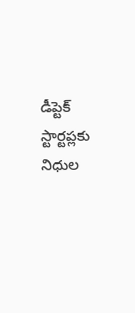డీప్టెక్ స్టార్టప్లకు నిధుల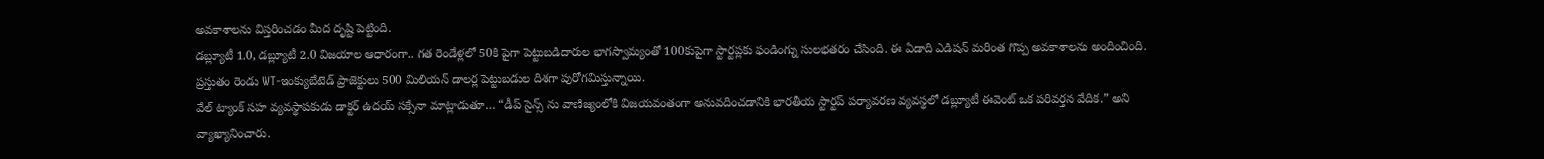అవకాశాలను విస్తరించడం మీద దృష్టి పెట్టింది.
డబ్ల్యూటీ 1.0, డబ్ల్యూటీ 2.0 విజయాల ఆధారంగా.. గత రెండేళ్లలో 50కి పైగా పెట్టుబడిదారుల భాగస్వామ్యంతో 100కుపైగా స్టార్టప్లకు ఫండింగ్ను సులభతరం చేసింది. ఈ ఏడాది ఎడిషన్ మరింత గొప్ప అవకాశాలను అందించింది. ప్రస్తుతం రెండు WT-ఇంక్యుబేటెడ్ ప్రాజెక్టులు 500 మిలియన్ డాలర్ల పెట్టుబడుల దిశగా పురోగమిస్తున్నాయి.
వేల్ ట్యాంక్ సహ వ్యవస్థాపకుడు డాక్టర్ ఉదయ్ సక్సేనా మాట్లాడుతూ… “డీప్ సైన్స్ ను వాణిజ్యంలోకి విజయవంతంగా అనువదించడానికి భారతీయ స్టార్టప్ పర్యావరణ వ్యవస్థలో డబ్ల్యూటీ ఈవెంట్ ఒక పరివర్తన వేదిక.” అని వ్యాఖ్యానించారు.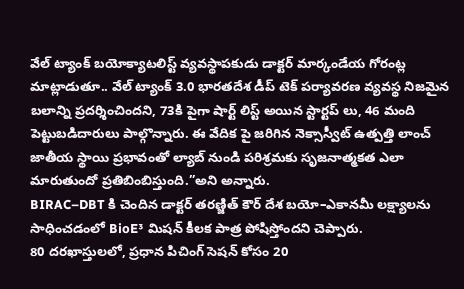వేల్ ట్యాంక్ బయోక్యాటలిస్ట్ వ్యవస్థాపకుడు డాక్టర్ మార్కండేయ గోరంట్ల మాట్లాడుతూ.. వేల్ ట్యాంక్ 3.0 భారతదేశ డీప్ టెక్ పర్యావరణ వ్యవస్థ నిజమైన బలాన్ని ప్రదర్శించిందని, 73కి పైగా షార్ట్ లిస్ట్ అయిన స్టార్టప్ లు, 46 మంది పెట్టుబడిదారులు పాల్గొన్నారు. ఈ వేదిక పై జరిగిన నెక్సాస్వీట్ ఉత్పత్తి లాంచ్ జాతీయ స్థాయి ప్రభావంతో ల్యాబ్ నుండి పరిశ్రమకు సృజనాత్మకత ఎలా మారుతుందో ప్రతిబింబిస్తుంది.”అని అన్నారు.
BIRAC–DBT కి చెందిన డాక్టర్ తరణ్జిత్ కౌర్ దేశ బయో–ఎకానమీ లక్ష్యాలను సాధించడంలో BioE³ మిషన్ కీలక పాత్ర పోషిస్తోందని చెప్పారు.
80 దరఖాస్తులలో, ప్రధాన పిచింగ్ సెషన్ కోసం 20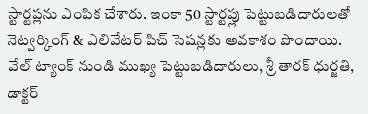స్టార్టప్లను ఎంపిక చేశారు. ఇంకా 50 స్టార్టప్లు పెట్టుబడిదారులతో నెట్వర్కింగ్ & ఎలివేటర్ పిచ్ సెషన్లకు అవకాశం పొందాయి.
వేల్ ట్యాంక్ నుండి ముఖ్య పెట్టుబడిదారులు, శ్రీ తారక్ ధుర్జతి, డాక్టర్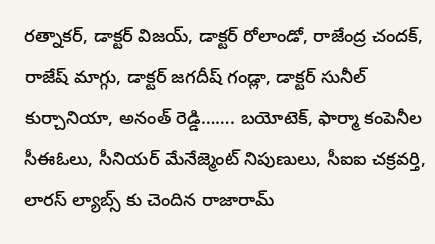రత్నాకర్, డాక్టర్ విజయ్, డాక్టర్ రోలాండో, రాజేంద్ర చందక్, రాజేష్ మాగ్గు, డాక్టర్ జగదీష్ గండ్లా, డాక్టర్ సునీల్ కుర్చానియా, అనంత్ రెడ్డి……. బయోటెక్, ఫార్మా కంపెనీల సీఈఓలు, సీనియర్ మేనేజ్మెంట్ నిపుణులు, సీఐఐ చక్రవర్తి, లారస్ ల్యాబ్స్ కు చెందిన రాజారామ్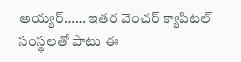అయ్యర్…… ఇతర వెంచర్ క్యాపిటల్ సంస్థలతో పాటు ఈ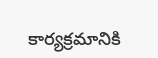కార్యక్రమానికి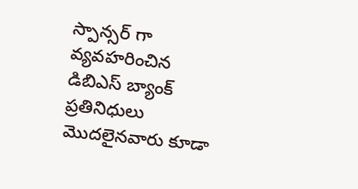స్పాన్సర్ గా వ్యవహరించిన డిబిఎస్ బ్యాంక్ ప్రతినిధులు మొదలైనవారు కూడా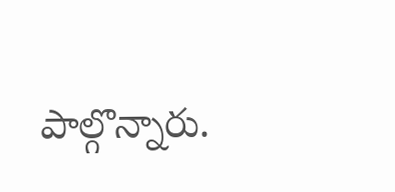పాల్గొన్నారు.